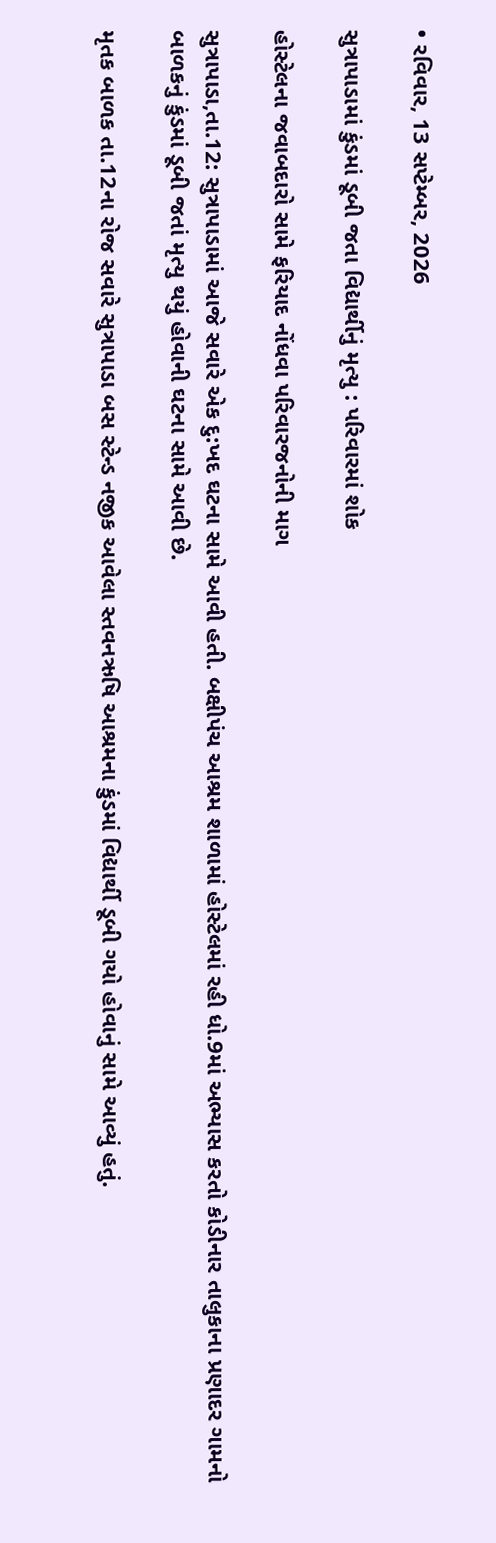• રવિવાર, 13 સપ્ટેમ્બર, 2026

સુત્રાપાડામાં કુંડમાં ડૂબી જતા વિદ્યાર્થીનું મૃત્યુ : પરિવારમાં શોક

હોસ્ટેલના જવાબદારો સામે ફરિયાદ નોંધવા પરિવારજનોની માગ

સુત્રાપાડા,તા.12: સુત્રાપાડામાં આજે સવારે એક દુ:ખદ ઘટના સામે આવી હતી. બક્ષીપંચ આશ્રમ શાળામાં હોસ્ટેલમાં રહી ધો.9માં અભ્યાસ કરતો કોડીનાર તાલુકાના પ્રણાદર ગામનો બાળકનું કુંડમાં ડૂબી જતાં મૃત્યુ થયું હોવાની ઘટના સામે આવી છે.

મૃતક બાળક તા.12ના રોજ સવારે સુત્રાપાડા બસ સ્ટેન્ડ નજીક આવેલા સ્તવનઋષિ આશ્રમના કુંડમાં વિદ્યાર્થી ડૂબી ગયો હોવાનું સામે આવ્યું હતું.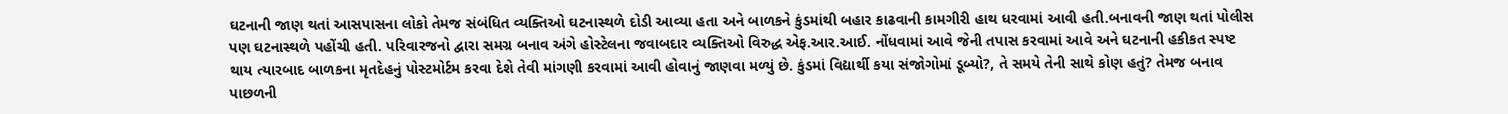ઘટનાની જાણ થતાં આસપાસના લોકો તેમજ સંબંધિત વ્યક્તિઓ ઘટનાસ્થળે દોડી આવ્યા હતા અને બાળકને કુંડમાંથી બહાર કાઢવાની કામગીરી હાથ ધરવામાં આવી હતી.બનાવની જાણ થતાં પોલીસ પણ ઘટનાસ્થળે પહોંચી હતી. પરિવારજનો દ્વારા સમગ્ર બનાવ અંગે હોસ્ટેલના જવાબદાર વ્યક્તિઓ વિરુદ્ધ એફ.આર.આઈ. નોંધવામાં આવે જેની તપાસ કરવામાં આવે અને ઘટનાની હકીકત સ્પષ્ટ થાય ત્યારબાદ બાળકના મૃતદેહનું પોસ્ટમોર્ટમ કરવા દેશે તેવી માંગણી કરવામાં આવી હોવાનું જાણવા મળ્યું છે. કુંડમાં વિદ્યાર્થી કયા સંજોગોમાં ડૂબ્યો?, તે સમયે તેની સાથે કોણ હતું? તેમજ બનાવ પાછળની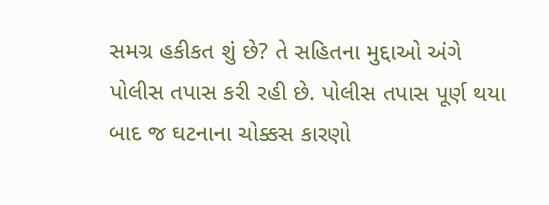સમગ્ર હકીકત શું છે? તે સહિતના મુદ્દાઓ અંગે પોલીસ તપાસ કરી રહી છે. પોલીસ તપાસ પૂર્ણ થયા બાદ જ ઘટનાના ચોક્કસ કારણો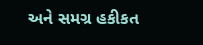અને સમગ્ર હકીકત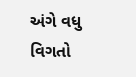અંગે વધુ વિગતો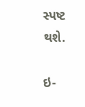સ્પષ્ટ થશે.

ઇ-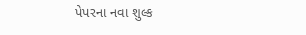પેપરના નવા શુલ્ક